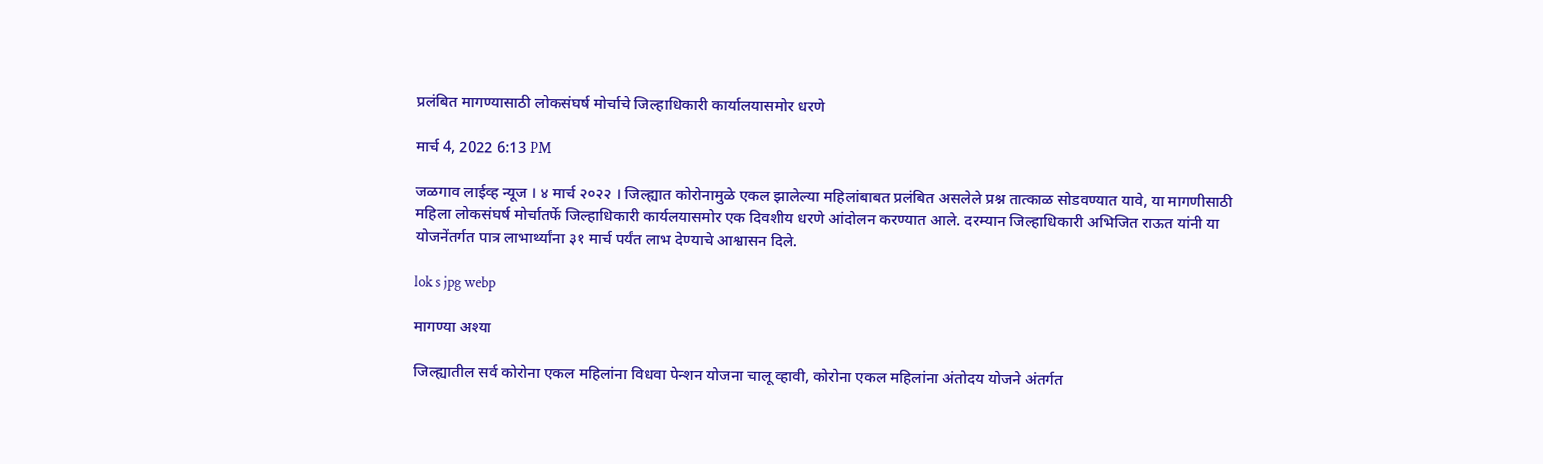प्रलंबित मागण्यासाठी लोकसंघर्ष मोर्चाचे जिल्हाधिकारी कार्यालयासमोर धरणे

मार्च 4, 2022 6:13 PM

जळगाव लाईव्ह न्यूज । ४ मार्च २०२२ । जिल्ह्यात कोरोनामुळे एकल झालेल्या महिलांबाबत प्रलंबित असलेले प्रश्न तात्काळ सोडवण्यात यावे, या मागणीसाठी महिला लोकसंघर्ष मोर्चातर्फे जिल्हाधिकारी कार्यलयासमोर एक दिवशीय धरणे आंदोलन करण्यात आले. दरम्यान जिल्हाधिकारी अभिजित राऊत यांनी या योजनेंतर्गत पात्र लाभार्थ्यांना ३१ मार्च पर्यंत लाभ देण्याचे आश्वासन दिले.

lok s jpg webp

मागण्या अश्या

जिल्ह्यातील सर्व कोरोना एकल महिलांना विधवा पेन्शन योजना चालू व्हावी, कोरोना एकल महिलांना अंतोदय योजने अंतर्गत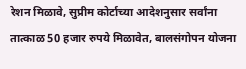रेशन मिळावे, सुप्रीम कोर्टाच्या आदेशनुसार सर्वांना तात्काळ 50 हजार रुपये मिळावेत, बालसंगोपन योजना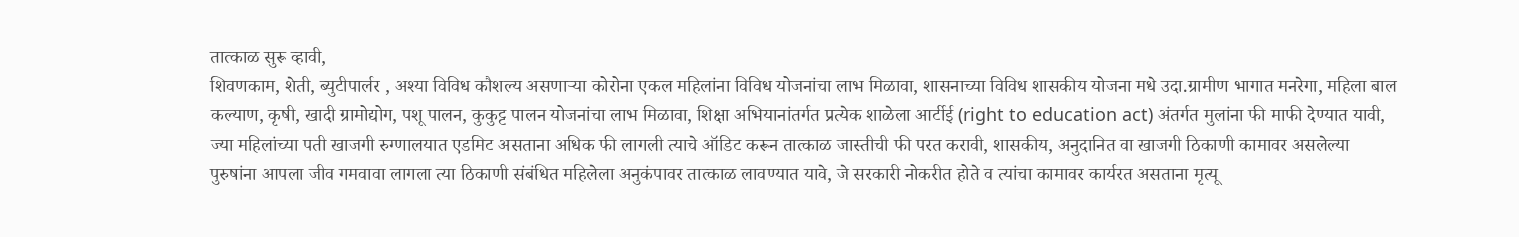तात्काळ सुरू व्हावी,
शिवणकाम, शेती, ब्युटीपार्लर , अश्या विविध कौशल्य असणाऱ्या कोरोना एकल महिलांना विविध योजनांचा लाभ मिळावा, शासनाच्या विविध शासकीय योजना मधे उदा.ग्रामीण भागात मनरेगा, महिला बाल कल्याण, कृषी, खादी ग्रामोद्योग, पशू पालन, कुकुट्ट पालन योजनांचा लाभ मिळावा, शिक्षा अभियानांतर्गत प्रत्येक शाळेला आर्टीई (right to education act) अंतर्गत मुलांना फी माफी देण्यात यावी, ज्या महिलांच्या पती खाजगी रुग्णालयात एडमिट असताना अधिक फी लागली त्याचे ऑडिट करून तात्काळ जास्तीची फी परत करावी, शासकीय, अनुदानित वा खाजगी ठिकाणी कामावर असलेल्या पुरुषांना आपला जीव गमवावा लागला त्या ठिकाणी संबंधित महिलेला अनुकंपावर तात्काळ लावण्यात यावे, जे सरकारी नोकरीत होते व त्यांचा कामावर कार्यरत असताना मृत्यू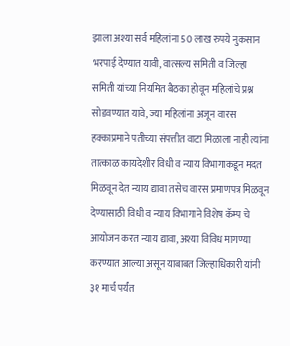झाला अश्या सर्व महिलांना 50 लाख रुपये नुकसान भरपाई देण्यात यावी, वात्सल्य समिती व जिल्हा समिती यांच्या नियमित बैठका होवून महिलांचे प्रश्न सोडवण्यात यावे, ज्या महिलांना अजून वारस हक्काप्रमाने पतीच्या संपत्तीत वाटा मिळाला नाही त्यांना तात्काळ कायदेशीर विधी व न्याय विभागाकडून मदत मिळवून देत न्याय द्यावा तसेच वारस प्रमाणपत्र मिळवून देण्यासाठी विधी व न्याय विभागाने विशेष कॅम्प चे आयोजन करत न्याय द्यावा, अश्या विविध मागण्या करण्यात आल्या असून याबाबत जिल्हाधिकारी यांनी ३१ मार्च पर्यंत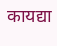कायद्या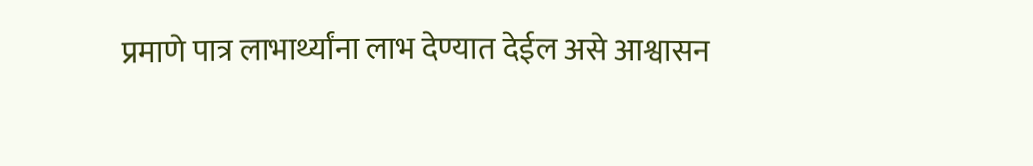प्रमाणे पात्र लाभार्थ्यांना लाभ देण्यात देईल असे आश्वासन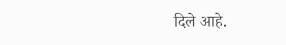दिले आहे.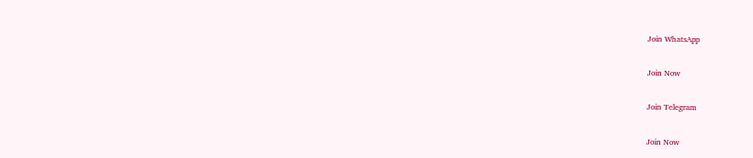Join WhatsApp

Join Now

Join Telegram

Join Now